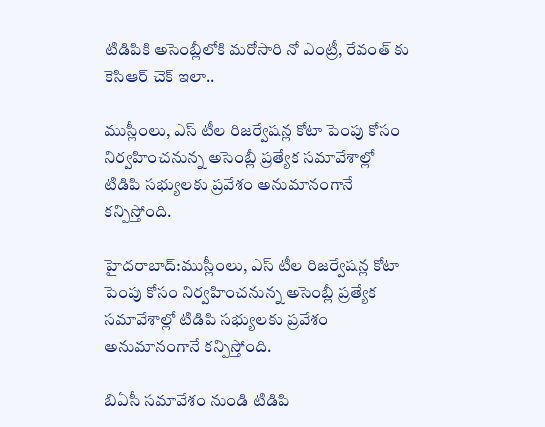టిడిపికి అసెంబ్లీలోకి మరోసారి నో ఎంట్రీ, రేవంత్ కు కెసిఆర్ చెక్ ఇలా..

ముస్లీంలు, ఎస్ టీల రిజర్వేషన్ల కోటా పెంపు కోసం నిర్వహించనున్న అసెంబ్లీ ప్రత్యేక సమావేశాల్లో టిడిపి సభ్యులకు ప్రవేశం అనుమానంగానే కన్పిస్తోంది.

హైదరాబాద్:ముస్లీంలు, ఎస్ టీల రిజర్వేషన్ల కోటా పెంపు కోసం నిర్వహించనున్న అసెంబ్లీ ప్రత్యేక సమావేశాల్లో టిడిపి సభ్యులకు ప్రవేశం అనుమానంగానే కన్పిస్తోంది.

బిఏసీ సమావేశం నుండి టిడిపి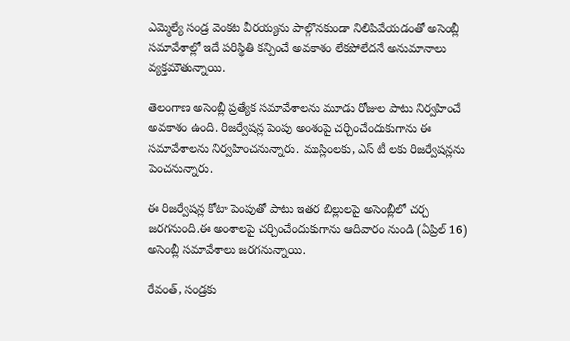ఎమ్మెల్యే సండ్ర వెంకట వీరయ్యను పాల్గొనకుండా నిలిపివేయడంతో అసెంబ్లీ సమావేశాల్లో ఇదే పరిస్థితి కన్పించే అవకాశం లేకపోలేదనే అనుమానాలు వ్యక్తమౌతున్నాయి.

తెలంగాణ అసెంబ్లీ ప్రత్యేక సమావేశాలను మూడు రోజుల పాటు నిర్వహించే అవకాశం ఉంది. రిజర్వేషన్ల పెంపు అంశంపై చర్చించేందుకుగాను ఈ సమావేశాలను నిర్వహించనున్నారు. ముస్లింలకు, ఎస్ టీ లకు రిజర్వేషన్లను పెంచనున్నారు.

ఈ రిజర్వేషన్ల కోటా పెంపుతో పాటు ఇతర బిల్లులపై అసెంబ్లీలో చర్చ జరగనుంది.ఈ అంశాలపై చర్చించేందుకుగాను ఆదివారం నుండి (ఏప్రిల్ 16) అసెంబ్లీ సమావేశాలు జరగనున్నాయి.

రేవంత్, సండ్రకు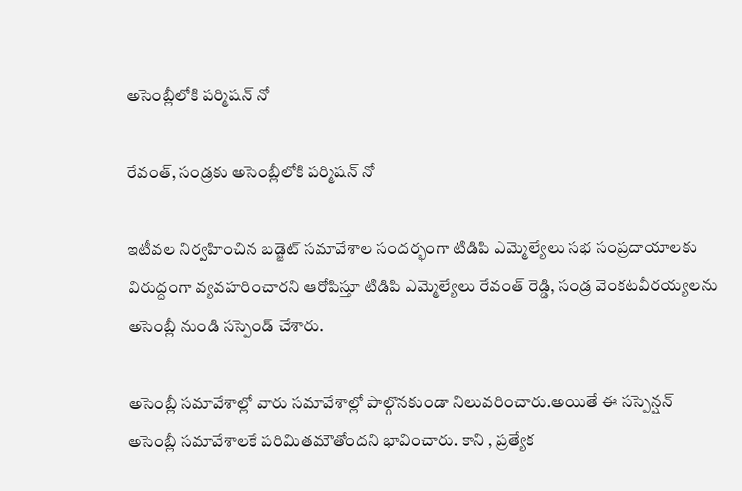అసెంబ్లీలోకి పర్మిషన్ నో

రేవంత్, సండ్రకు అసెంబ్లీలోకి పర్మిషన్ నో

ఇటీవల నిర్వహించిన బడ్జెట్ సమావేశాల సందర్భంగా టిడిపి ఎమ్మెల్యేలు సభ సంప్రదాయాలకు విరుద్దంగా వ్యవహరించారని ఆరోపిస్తూ టిడిపి ఎమ్మెల్యేలు రేవంత్ రెడ్డి, సండ్ర వెంకటవీరయ్యలను అసెంబ్లీ నుండి సస్పెండ్ చేశారు.

అసెంబ్లీ సమావేశాల్లో వారు సమావేశాల్లో పాల్గొనకుండా నిలువరించారు.అయితే ఈ సస్పెన్షన్ అసెంబ్లీ సమావేశాలకే పరిమితమౌతోందని భావించారు. కాని , ప్రత్యేక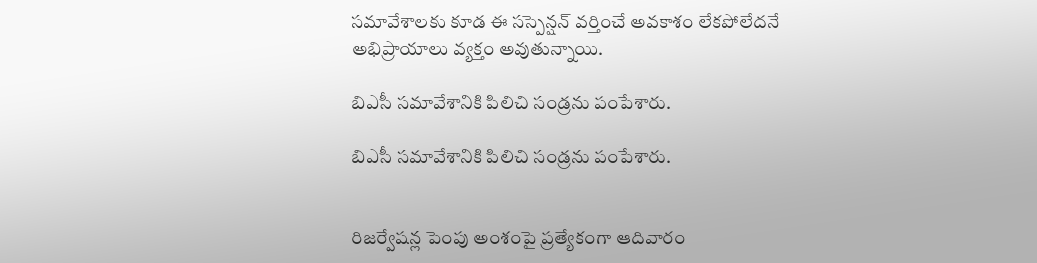సమావేశాలకు కూడ ఈ సస్పెన్షన్ వర్తించే అవకాశం లేకపోలేదనే అభిప్రాయాలు వ్యక్తం అవుతున్నాయి.

బిఎసీ సమావేశానికి పిలిచి సండ్రను పంపేశారు.

బిఎసీ సమావేశానికి పిలిచి సండ్రను పంపేశారు.


రిజర్వేషన్ల పెంపు అంశంపై ప్రత్యేకంగా ఆదివారం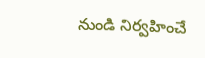నుండి నిర్వహించే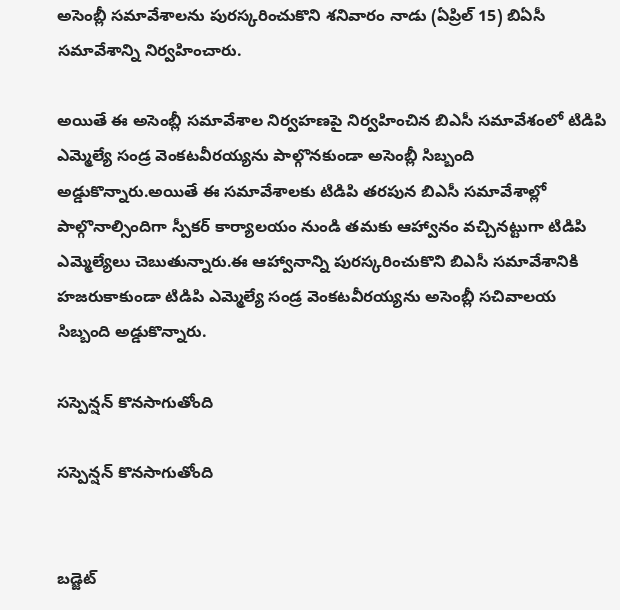అసెంబ్లీ సమావేశాలను పురస్కరించుకొని శనివారం నాడు (ఏప్రిల్ 15) బిఏసీ సమావేశాన్ని నిర్వహించారు.

అయితే ఈ అసెంబ్లీ సమావేశాల నిర్వహణపై నిర్వహించిన బిఎసీ సమావేశంలో టిడిపి ఎమ్మెల్యే సండ్ర వెంకటవీరయ్యను పాల్గొనకుండా అసెంబ్లీ సిబ్బంది అడ్డుకొన్నారు.అయితే ఈ సమావేశాలకు టిడిపి తరపున బిఎసీ సమావేశాల్లో పాల్గొనాల్సిందిగా స్పీకర్ కార్యాలయం నుండి తమకు ఆహ్వానం వచ్చినట్టుగా టిడిపి ఎమ్మెల్యేలు చెబుతున్నారు.ఈ ఆహ్వానాన్ని పురస్కరించుకొని బిఎసీ సమావేశానికి హజరుకాకుండా టిడిపి ఎమ్మెల్యే సండ్ర వెంకటవీరయ్యను అసెంబ్లీ సచివాలయ సిబ్బంది అడ్డుకొన్నారు.

సస్పెన్షన్ కొనసాగుతోంది

సస్పెన్షన్ కొనసాగుతోంది


బడ్జెట్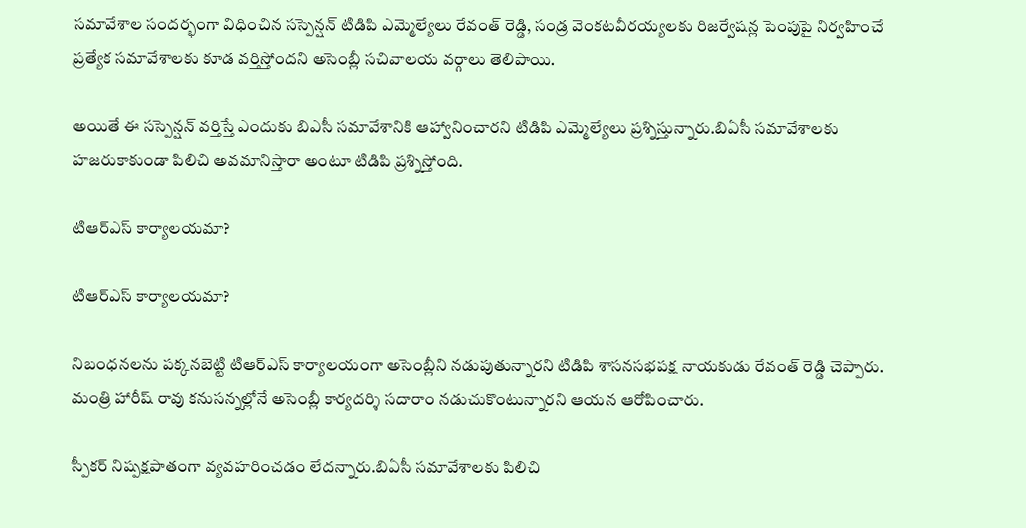సమావేశాల సందర్భంగా విధించిన సస్పెన్షన్ టిడిపి ఎమ్మెల్యేలు రేవంత్ రెడ్డి, సండ్ర వెంకటవీరయ్యలకు రిజర్వేషన్ల పెంపుపై నిర్వహించే ప్రత్యేక సమావేశాలకు కూడ వర్తిస్తోందని అసెంబ్లీ సచివాలయ వర్గాలు తెలిపాయి.

అయితే ఈ సస్పెన్షన్ వర్తిస్తే ఎందుకు బిఎసీ సమావేశానికి ఆహ్వానించారని టిడిపి ఎమ్మెల్యేలు ప్రశ్నిస్తున్నారు.బిఏసీ సమావేశాలకు హజరుకాకుండా పిలిచి అవమానిస్తారా అంటూ టిడిపి ప్రశ్నిస్తోంది.

టిఆర్ఎస్ కార్యాలయమా?

టిఆర్ఎస్ కార్యాలయమా?

నిబంధనలను పక్కనబెట్టి టిఆర్ఎస్ కార్యాలయంగా అసెంబ్లీని నడుపుతున్నారని టిడిపి శాసనసభపక్ష నాయకుడు రేవంత్ రెడ్డి చెప్పారు. మంత్రి హారీష్ రావు కనుసన్నల్లోనే అసెంబ్లీ కార్యదర్శి సదారాం నడుచుకొంటున్నారని ఆయన ఆరోపించారు.

స్పీకర్ నిష్పక్షపాతంగా వ్యవహరించడం లేదన్నారు.బిఏసీ సమావేశాలకు పిలిచి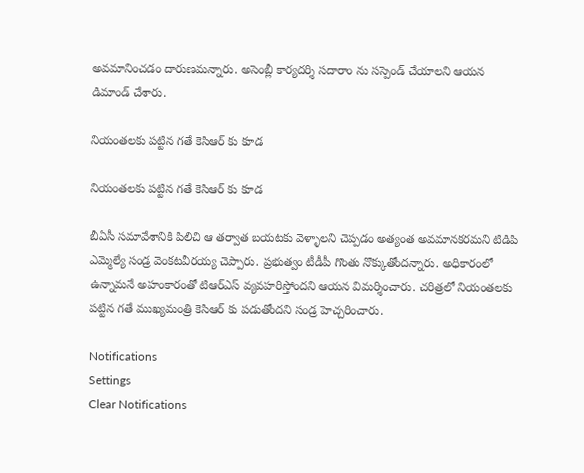అవమానించడం దారుణమన్నారు. అసెంబ్లీ కార్యదర్శి సదారాం ను సస్పెండ్ చేయాలని ఆయన డిమాండ్ చేశారు.

నియంతలకు పట్టిన గతే కెసిఆర్ కు కూడ

నియంతలకు పట్టిన గతే కెసిఆర్ కు కూడ

బీఏసీ సమావేశానికి పిలిచి ఆ తర్వాత బయటకు వెళ్ళాలని చెప్పడం అత్యంత అవమానకరమని టిడిపి ఎమ్మెల్యే సండ్ర వెంకటవీరయ్య చెప్పారు. ప్రభుత్వం టీడీపీ గొంతు నొక్కుతోందన్నారు. అధికారంలో ఉన్నామనే అహంకారంతో టిఆర్ఎస్ వ్యవహరిస్తోందని ఆయన విమర్శించారు. చరిత్రలో నియంతలకు పట్టిన గతే ముఖ్యమంత్రి కెసిఆర్ కు పడుతోందని సండ్ర హెచ్చరించారు.

Notifications
Settings
Clear Notifications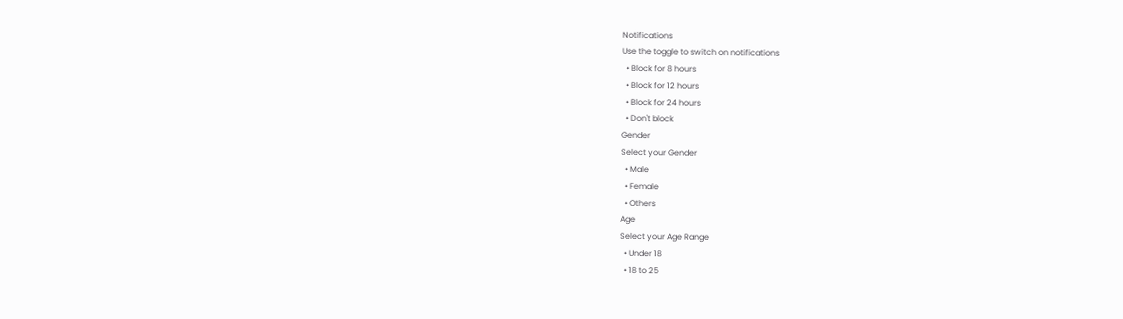Notifications
Use the toggle to switch on notifications
  • Block for 8 hours
  • Block for 12 hours
  • Block for 24 hours
  • Don't block
Gender
Select your Gender
  • Male
  • Female
  • Others
Age
Select your Age Range
  • Under 18
  • 18 to 25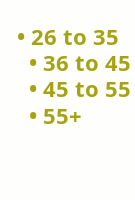• 26 to 35
  • 36 to 45
  • 45 to 55
  • 55+